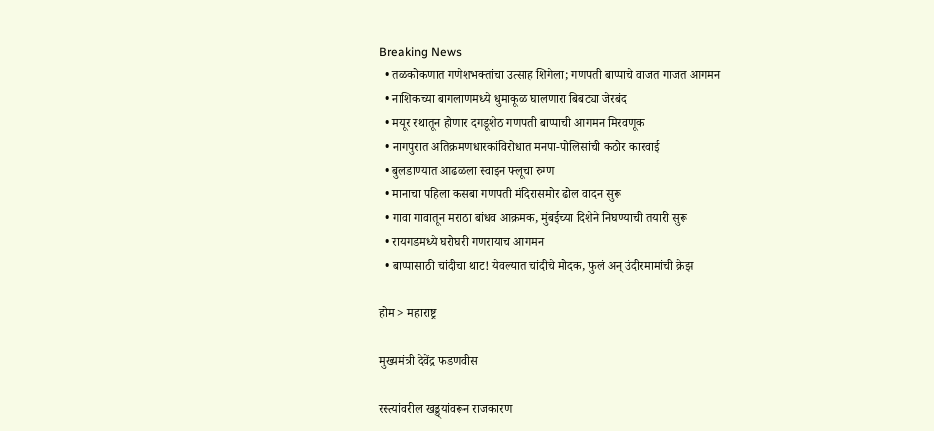Breaking News
  • तळकोकणात गणेशभक्तांचा उत्साह शिगेला; गणपती बाप्पाचे वाजत गाजत आगमन
  • नाशिकच्या बागलाणमध्ये धुमाकूळ घालणारा बिबट्या जेरबंद
  • मयूर रथातून होणार दगडूशेठ गणपती बाप्पाची आगमन मिरवणूक
  • नागपुरात अतिक्रमणधारकांविरोधात मनपा-पोलिसांची कठोर कारवाई
  • बुलडाण्यात आढळला स्वाइन फ्लूचा रुग्ण
  • मानाचा पहिला कसबा गणपती मंदिरासमोर ढोल वादन सुरू
  • गावा गावातून मराठा बांधव आक्रमक, मुंबईच्या दिशेने निघण्याची तयारी सुरू
  • रायगडमध्ये घरोघरी गणरायाच आगमन
  • बाप्पासाठी चांदीचा थाट! येवल्यात चांदीचे मोदक, फुलं अन् उंदीरमामांची क्रेझ

होम > महाराष्ट्र

मुख्यमंत्री देवेंद्र फडणवीस

रस्त्यांवरील खड्ड्यांवरून राजकारण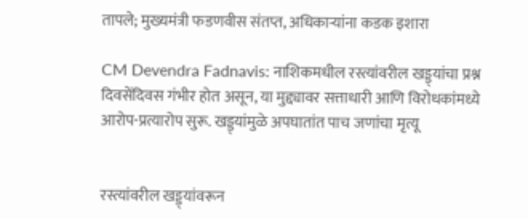तापले; मुख्यमंत्री फडणवीस संतप्त, अधिकाऱ्यांना कडक इशारा

CM Devendra Fadnavis: नाशिकमधील रस्त्यांवरील खड्ड्यांचा प्रश्न दिवसेंदिवस गंभीर होत असून, या मुद्द्यावर सत्ताधारी आणि विरोधकांमध्ये आरोप-प्रत्यारोप सुरू. खड्ड्यांमुळे अपघातांत पाच जणांचा मृत्यू


रस्त्यांवरील खड्ड्यांवरून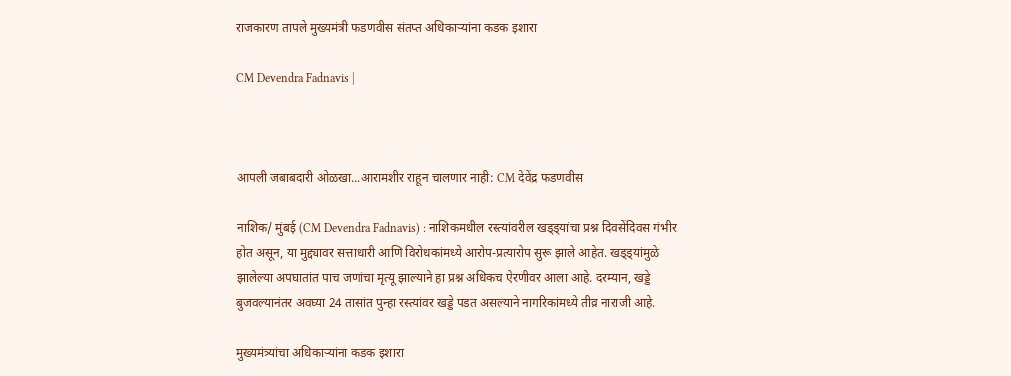राजकारण तापले मुख्यमंत्री फडणवीस संतप्त अधिकाऱ्यांना कडक इशारा

CM Devendra Fadnavis |



आपली जबाबदारी ओळखा...आरामशीर राहून चालणार नाही: CM देवेंद्र फडणवीस

नाशिक/ मुंबई (CM Devendra Fadnavis) : नाशिकमधील रस्त्यांवरील खड्ड्यांचा प्रश्न दिवसेंदिवस गंभीर होत असून, या मुद्द्यावर सत्ताधारी आणि विरोधकांमध्ये आरोप-प्रत्यारोप सुरू झाले आहेत. खड्ड्यांमुळे झालेल्या अपघातांत पाच जणांचा मृत्यू झाल्याने हा प्रश्न अधिकच ऐरणीवर आला आहे. दरम्यान, खड्डे बुजवल्यानंतर अवघ्या 24 तासांत पुन्हा रस्त्यांवर खड्डे पडत असल्याने नागरिकांमध्ये तीव्र नाराजी आहे.

मुख्यमंत्र्यांचा अधिकाऱ्यांना कडक इशारा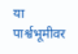या पार्श्वभूमीवर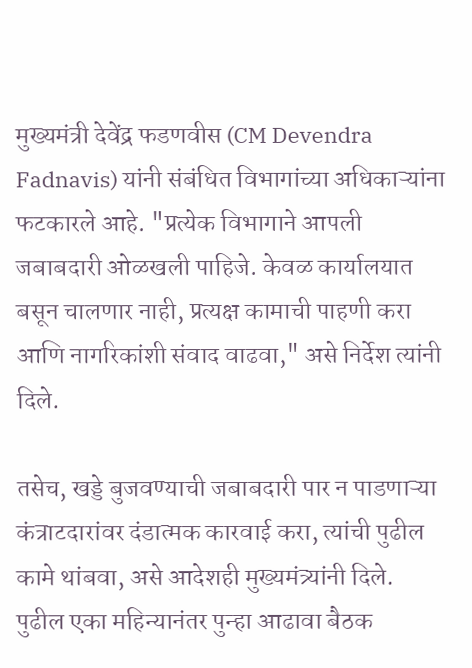मुख्यमंत्री देवेंद्र फडणवीस (CM Devendra Fadnavis) यांनी संबंधित विभागांच्या अधिकाऱ्यांना फटकारले आहे. "प्रत्येक विभागाने आपली जबाबदारी ओळखली पाहिजे. केवळ कार्यालयात बसून चालणार नाही, प्रत्यक्ष कामाची पाहणी करा आणि नागरिकांशी संवाद वाढवा," असे निर्देश त्यांनी दिले.

तसेच, खड्डे बुजवण्याची जबाबदारी पार न पाडणाऱ्या कंत्राटदारांवर दंडात्मक कारवाई करा, त्यांची पुढील कामे थांबवा, असे आदेशही मुख्यमंत्र्यांनी दिले. पुढील एका महिन्यानंतर पुन्हा आढावा बैठक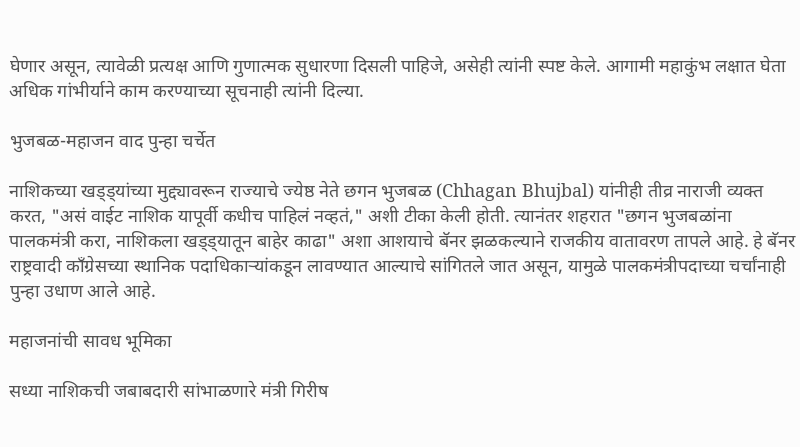घेणार असून, त्यावेळी प्रत्यक्ष आणि गुणात्मक सुधारणा दिसली पाहिजे, असेही त्यांनी स्पष्ट केले. आगामी महाकुंभ लक्षात घेता अधिक गांभीर्याने काम करण्याच्या सूचनाही त्यांनी दिल्या.

भुजबळ-महाजन वाद पुन्हा चर्चेत

नाशिकच्या खड्ड्यांच्या मुद्द्यावरून राज्याचे ज्येष्ठ नेते छगन भुजबळ (Chhagan Bhujbal) यांनीही तीव्र नाराजी व्यक्त करत, "असं वाईट नाशिक यापूर्वी कधीच पाहिलं नव्हतं," अशी टीका केली होती. त्यानंतर शहरात "छगन भुजबळांना पालकमंत्री करा, नाशिकला खड्ड्यातून बाहेर काढा" अशा आशयाचे बॅनर झळकल्याने राजकीय वातावरण तापले आहे. हे बॅनर राष्ट्रवादी काँग्रेसच्या स्थानिक पदाधिकाऱ्यांकडून लावण्यात आल्याचे सांगितले जात असून, यामुळे पालकमंत्रीपदाच्या चर्चांनाही पुन्हा उधाण आले आहे.

महाजनांची सावध भूमिका

सध्या नाशिकची जबाबदारी सांभाळणारे मंत्री गिरीष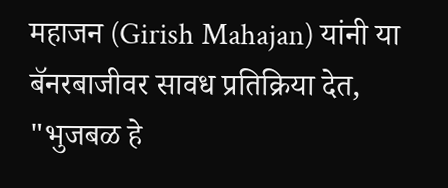महाजन (Girish Mahajan) यांनी या बॅनरबाजीवर सावध प्रतिक्रिया देत, "भुजबळ हे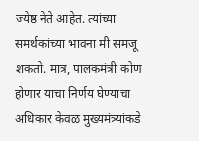ज्येष्ठ नेते आहेत. त्यांच्या समर्थकांच्या भावना मी समजू शकतो. मात्र, पालकमंत्री कोण होणार याचा निर्णय घेण्याचा अधिकार केवळ मुख्यमंत्र्यांकडे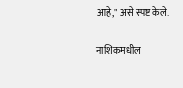आहे," असे स्पष्ट केले.

नाशिकमधील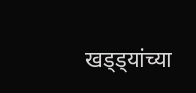खड्ड्यांच्या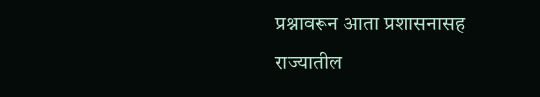प्रश्नावरून आता प्रशासनासह राज्यातील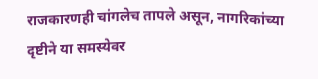राजकारणही चांगलेच तापले असून, नागरिकांच्या दृष्टीने या समस्येवर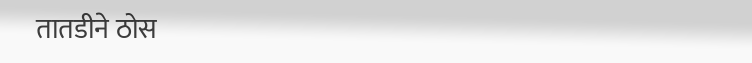तातडीने ठोस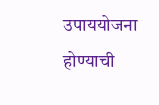उपाययोजना होण्याची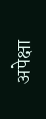अपेक्षा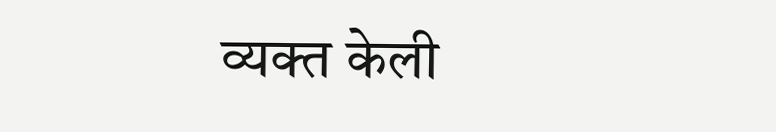व्यक्त केली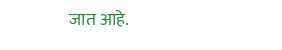जात आहे.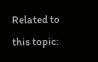Related to this topic: